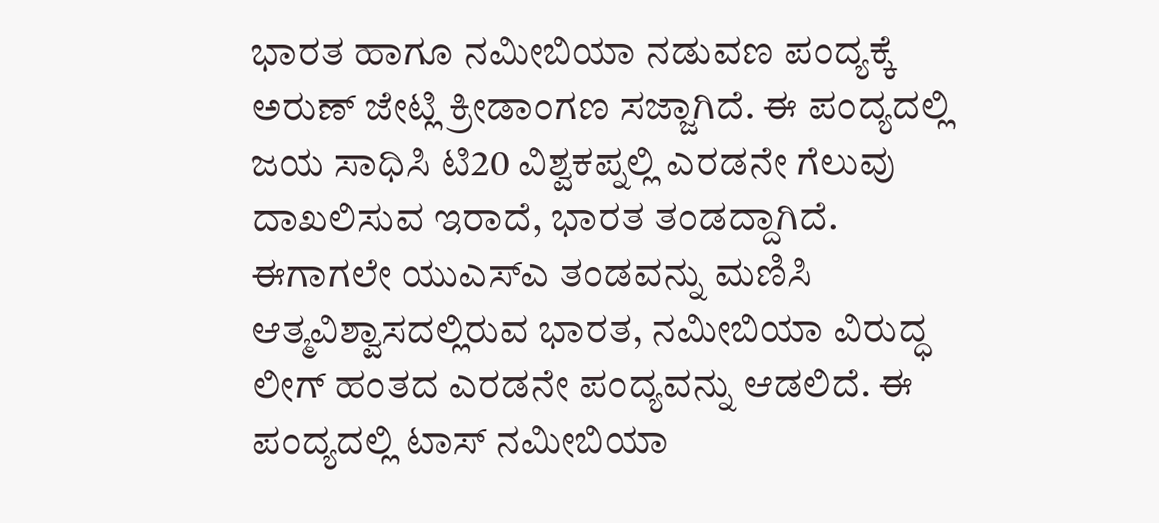ಭಾರತ ಹಾಗೂ ನಮೀಬಿಯಾ ನಡುವಣ ಪಂದ್ಯಕ್ಕೆ ಅರುಣ್ ಜೇಟ್ಲಿ ಕ್ರೀಡಾಂಗಣ ಸಜ್ಜಾಗಿದೆ. ಈ ಪಂದ್ಯದಲ್ಲಿ ಜಯ ಸಾಧಿಸಿ ಟಿ20 ವಿಶ್ವಕಪ್ನಲ್ಲಿ ಎರಡನೇ ಗೆಲುವು ದಾಖಲಿಸುವ ಇರಾದೆ, ಭಾರತ ತಂಡದ್ದಾಗಿದೆ. ಈಗಾಗಲೇ ಯುಎಸ್ಎ ತಂಡವನ್ನು ಮಣಿಸಿ ಆತ್ಮವಿಶ್ವಾಸದಲ್ಲಿರುವ ಭಾರತ, ನಮೀಬಿಯಾ ವಿರುದ್ಧ ಲೀಗ್ ಹಂತದ ಎರಡನೇ ಪಂದ್ಯವನ್ನು ಆಡಲಿದೆ. ಈ ಪಂದ್ಯದಲ್ಲಿ ಟಾಸ್ ನಮೀಬಿಯಾ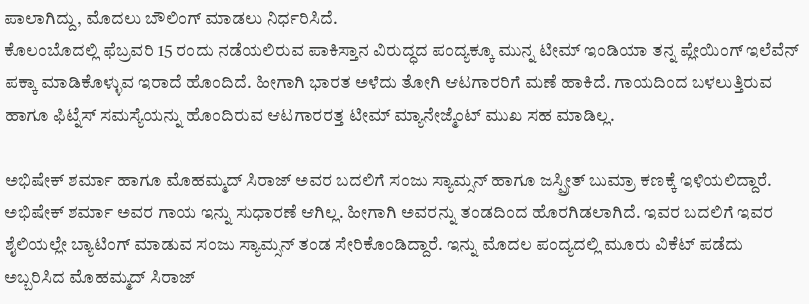ಪಾಲಾಗಿದ್ದು, ಮೊದಲು ಬೌಲಿಂಗ್ ಮಾಡಲು ನಿರ್ಧರಿಸಿದೆ.
ಕೊಲಂಬೊದಲ್ಲಿ ಫೆಬ್ರವರಿ 15 ರಂದು ನಡೆಯಲಿರುವ ಪಾಕಿಸ್ತಾನ ವಿರುದ್ಧದ ಪಂದ್ಯಕ್ಕೂ ಮುನ್ನ ಟೀಮ್ ಇಂಡಿಯಾ ತನ್ನ ಪ್ಲೇಯಿಂಗ್ ಇಲೆವೆನ್ ಪಕ್ಕಾ ಮಾಡಿಕೊಳ್ಳುವ ಇರಾದೆ ಹೊಂದಿದೆ. ಹೀಗಾಗಿ ಭಾರತ ಅಳೆದು ತೋಗಿ ಆಟಗಾರರಿಗೆ ಮಣೆ ಹಾಕಿದೆ. ಗಾಯದಿಂದ ಬಳಲುತ್ತಿರುವ ಹಾಗೂ ಫಿಟ್ನೆಸ್ ಸಮಸ್ಯೆಯನ್ನು ಹೊಂದಿರುವ ಆಟಗಾರರತ್ತ ಟೀಮ್ ಮ್ಯಾನೇಜ್ಮೆಂಟ್ ಮುಖ ಸಹ ಮಾಡಿಲ್ಲ.

ಅಭಿಷೇಕ್ ಶರ್ಮಾ ಹಾಗೂ ಮೊಹಮ್ಮದ್ ಸಿರಾಜ್ ಅವರ ಬದಲಿಗೆ ಸಂಜು ಸ್ಯಾಮ್ಸನ್ ಹಾಗೂ ಜಸ್ಪ್ರೀತ್ ಬುಮ್ರಾ ಕಣಕ್ಕೆ ಇಳಿಯಲಿದ್ದಾರೆ. ಅಭಿಷೇಕ್ ಶರ್ಮಾ ಅವರ ಗಾಯ ಇನ್ನು ಸುಧಾರಣೆ ಆಗಿಲ್ಲ. ಹೀಗಾಗಿ ಅವರನ್ನು ತಂಡದಿಂದ ಹೊರಗಿಡಲಾಗಿದೆ. ಇವರ ಬದಲಿಗೆ ಇವರ ಶೈಲಿಯಲ್ಲೇ ಬ್ಯಾಟಿಂಗ್ ಮಾಡುವ ಸಂಜು ಸ್ಯಾಮ್ಸನ್ ತಂಡ ಸೇರಿಕೊಂಡಿದ್ದಾರೆ. ಇನ್ನು ಮೊದಲ ಪಂದ್ಯದಲ್ಲಿ ಮೂರು ವಿಕೆಟ್ ಪಡೆದು ಅಬ್ಬರಿಸಿದ ಮೊಹಮ್ಮದ್ ಸಿರಾಜ್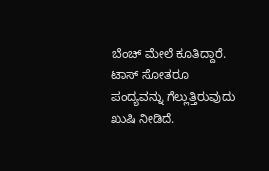ಬೆಂಚ್ ಮೇಲೆ ಕೂತಿದ್ದಾರೆ.
ಟಾಸ್ ಸೋತರೂ ಪಂದ್ಯವನ್ನು ಗೆಲ್ಲುತ್ತಿರುವುದು ಖುಷಿ ನೀಡಿದೆ.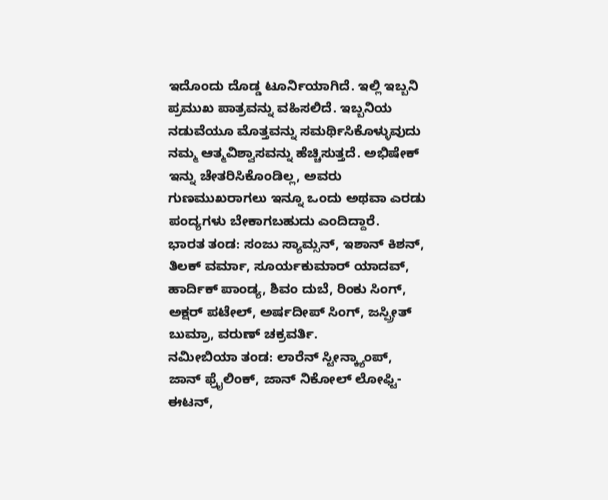ಇದೊಂದು ದೊಡ್ಡ ಟೂರ್ನಿಯಾಗಿದೆ. ಇಲ್ಲಿ ಇಬ್ಬನಿ ಪ್ರಮುಖ ಪಾತ್ರವನ್ನು ವಹಿಸಲಿದೆ. ಇಬ್ಬನಿಯ ನಡುವೆಯೂ ಮೊತ್ತವನ್ನು ಸಮರ್ಥಿಸಿಕೊಳ್ಳುವುದು ನಮ್ಮ ಆತ್ಮವಿಶ್ವಾಸವನ್ನು ಹೆಚ್ಚಿಸುತ್ತದೆ. ಅಭಿಷೇಕ್ ಇನ್ನು ಚೇತರಿಸಿಕೊಂಡಿಲ್ಲ, ಅವರು ಗುಣಮುಖರಾಗಲು ಇನ್ನೂ ಒಂದು ಅಥವಾ ಎರಡು ಪಂದ್ಯಗಳು ಬೇಕಾಗಬಹುದು ಎಂದಿದ್ದಾರೆ.
ಭಾರತ ತಂಡ: ಸಂಜು ಸ್ಯಾಮ್ಸನ್, ಇಶಾನ್ ಕಿಶನ್, ತಿಲಕ್ ವರ್ಮಾ, ಸೂರ್ಯಕುಮಾರ್ ಯಾದವ್, ಹಾರ್ದಿಕ್ ಪಾಂಡ್ಯ, ಶಿವಂ ದುಬೆ, ರಿಂಕು ಸಿಂಗ್, ಅಕ್ಷರ್ ಪಟೇಲ್, ಅರ್ಷದೀಪ್ ಸಿಂಗ್, ಜಸ್ಪ್ರೀತ್ ಬುಮ್ರಾ, ವರುಣ್ ಚಕ್ರವರ್ತಿ.
ನಮೀಬಿಯಾ ತಂಡ: ಲಾರೆನ್ ಸ್ಟೀನ್ಕ್ಯಾಂಪ್, ಜಾನ್ ಫ್ರೈಲಿಂಕ್, ಜಾನ್ ನಿಕೋಲ್ ಲೋಫ್ಟಿ-ಈಟನ್,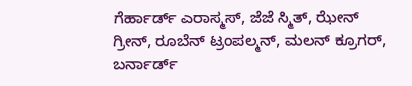ಗೆರ್ಹಾರ್ಡ್ ಎರಾಸ್ಮಸ್, ಜೆಜೆ ಸ್ಮಿತ್, ಝೇನ್ ಗ್ರೀನ್, ರೂಬೆನ್ ಟ್ರಂಪಲ್ಮನ್, ಮಲನ್ ಕ್ರೂಗರ್, ಬರ್ನಾರ್ಡ್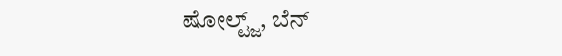ಷೋಲ್ಟ್ಜ್, ಬೆನ್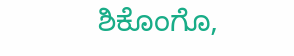ಶಿಕೊಂಗೊ,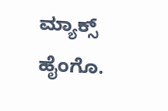ಮ್ಯಾಕ್ಸ್ ಹೈಂಗೊ.